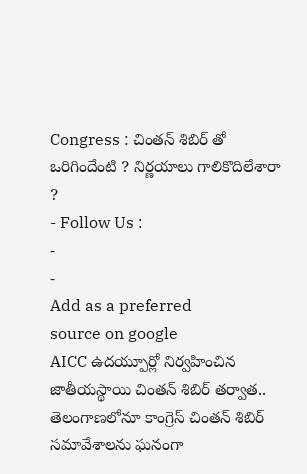Congress : చింతన్ శిబిర్ తో ఒరిగిందేంటి ? నిర్ణయాలు గాలికొదిలేశారా ?
- Follow Us :
-
-
Add as a preferred
source on google
AICC ఉదయ్పూర్లో నిర్వహించిన జాతీయస్థాయి చింతన్ శిబిర్ తర్వాత.. తెలంగాణలోనూ కాంగ్రెస్ చింతన్ శిబిర్ సమావేశాలను ఘనంగా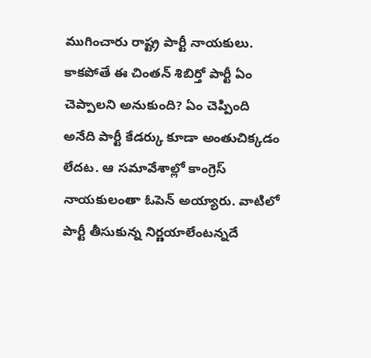ముగించారు రాష్ట్ర పార్టీ నాయకులు. కాకపోతే ఈ చింతన్ శిబిర్తో పార్టీ ఏం చెప్పాలని అనుకుంది? ఏం చెప్పింది అనేది పార్టీ కేడర్కు కూడా అంతుచిక్కడం లేదట. ఆ సమావేశాల్లో కాంగ్రెస్ నాయకులంతా ఓపెన్ అయ్యారు. వాటిలో పార్టీ తీసుకున్న నిర్ణయాలేంటన్నదే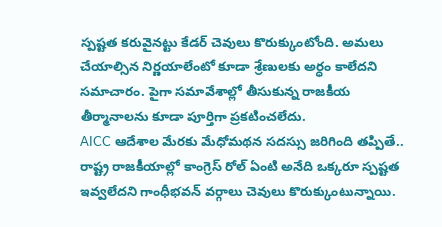స్పష్టత కరువైనట్టు కేడర్ చెవులు కొరుక్కుంటోంది. అమలు చేయాల్సిన నిర్ణయాలేంటో కూడా శ్రేణులకు అర్ధం కాలేదని సమాచారం. పైగా సమావేశాల్లో తీసుకున్న రాజకీయ తీర్మానాలను కూడా పూర్తిగా ప్రకటించలేదు.
AICC ఆదేశాల మేరకు మేధోమథన సదస్సు జరిగింది తప్పితే.. రాష్ట్ర రాజకీయాల్లో కాంగ్రెస్ రోల్ ఏంటి అనేది ఒక్కరూ స్పష్టత ఇవ్వలేదని గాంధీభవన్ వర్గాలు చెవులు కొరుక్కుంటున్నాయి.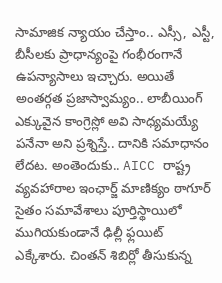సామాజిక న్యాయం చేస్తాం.. ఎస్సీ, ఎస్టీ, బీసీలకు ప్రాధాన్యంపై గంభీరంగానే ఉపన్యాసాలు ఇచ్చారు. అయితే అంతర్గత ప్రజాస్వామ్యం.. లాబీయింగ్ ఎక్కువైన కాంగ్రెస్లో అవి సాధ్యమయ్యే పనేనా అని ప్రశ్నిస్తే.. దానికి సమాధానం లేదట. అంతెందుకు.. AICC రాష్ట్ర వ్యవహారాల ఇంఛార్జ్ మాణిక్యం ఠాగూర్ సైతం సమావేశాలు పూర్తిస్థాయిలో ముగియకుండానే ఢిల్లీ ఫ్లయిట్ ఎక్కేశారు. చింతన్ శిబిర్లో తీసుకున్న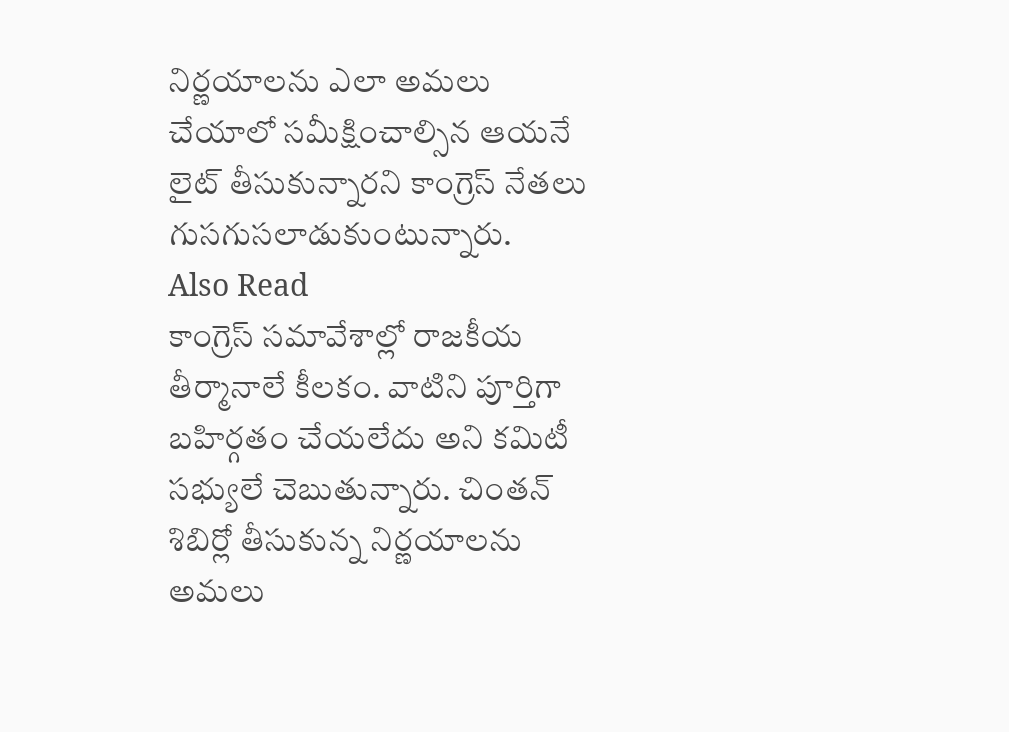నిర్ణయాలను ఎలా అమలు చేయాలో సమీక్షించాల్సిన ఆయనే లైట్ తీసుకున్నారని కాంగ్రెస్ నేతలు గుసగుసలాడుకుంటున్నారు.
Also Read
కాంగ్రెస్ సమావేశాల్లో రాజకీయ తీర్మానాలే కీలకం. వాటిని పూర్తిగా బహిర్గతం చేయలేదు అని కమిటీ సభ్యులే చెబుతున్నారు. చింతన్ శిబిర్లో తీసుకున్న నిర్ణయాలను అమలు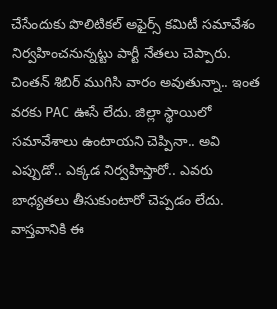చేసేందుకు పొలిటికల్ అఫైర్స్ కమిటీ సమావేశం నిర్వహించనున్నట్టు పార్టీ నేతలు చెప్పారు. చింతన్ శిబిర్ ముగిసి వారం అవుతున్నా.. ఇంత వరకు PAC ఊసే లేదు. జిల్లా స్థాయిలో సమావేశాలు ఉంటాయని చెప్పినా.. అవి ఎప్పుడో.. ఎక్కడ నిర్వహిస్తారో.. ఎవరు బాధ్యతలు తీసుకుంటారో చెప్పడం లేదు. వాస్తవానికి ఈ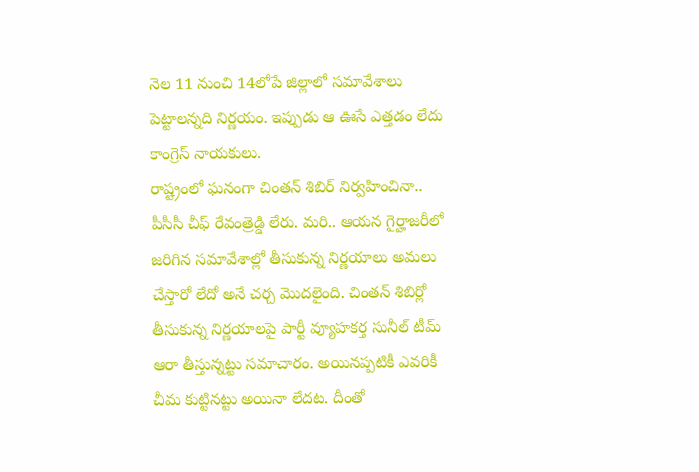నెల 11 నుంచి 14లోపే జిల్లాలో సమావేశాలు పెట్టాలన్నది నిర్ణయం. ఇప్పుడు ఆ ఊసే ఎత్తడం లేదు కాంగ్రెస్ నాయకులు.
రాష్ట్రంలో ఘనంగా చింతన్ శిబిర్ నిర్వహించినా.. పీసీసీ చీఫ్ రేవంత్రెడ్డి లేరు. మరి.. ఆయన గైర్హాజరీలో జరిగిన సమావేశాల్లో తీసుకున్న నిర్ణయాలు అమలు చేస్తారో లేదో అనే చర్చ మొదలైంది. చింతన్ శిబిర్లో తీసుకున్న నిర్ణయాలపై పార్టీ వ్యూహకర్త సునీల్ టీమ్ ఆరా తీస్తున్నట్టు సమాచారం. అయినప్పటికీ ఎవరికీ చీమ కుట్టినట్టు అయినా లేదట. దీంతో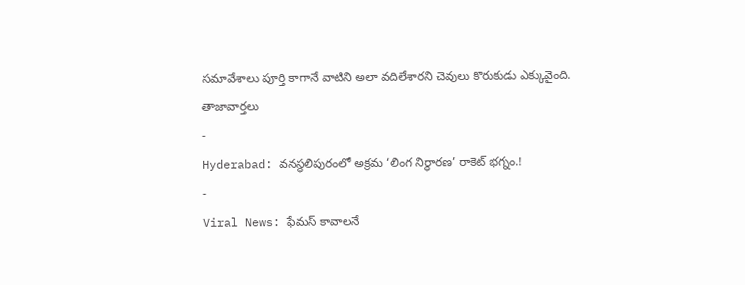సమావేశాలు పూర్తి కాగానే వాటిని అలా వదిలేశారని చెవులు కొరుకుడు ఎక్కువైంది.
తాజావార్తలు
-
Hyderabad: వనస్థలిపురంలో అక్రమ ‘లింగ నిర్ధారణ’ రాకెట్ భగ్నం.!
-
Viral News: ఫేమస్ కావాలనే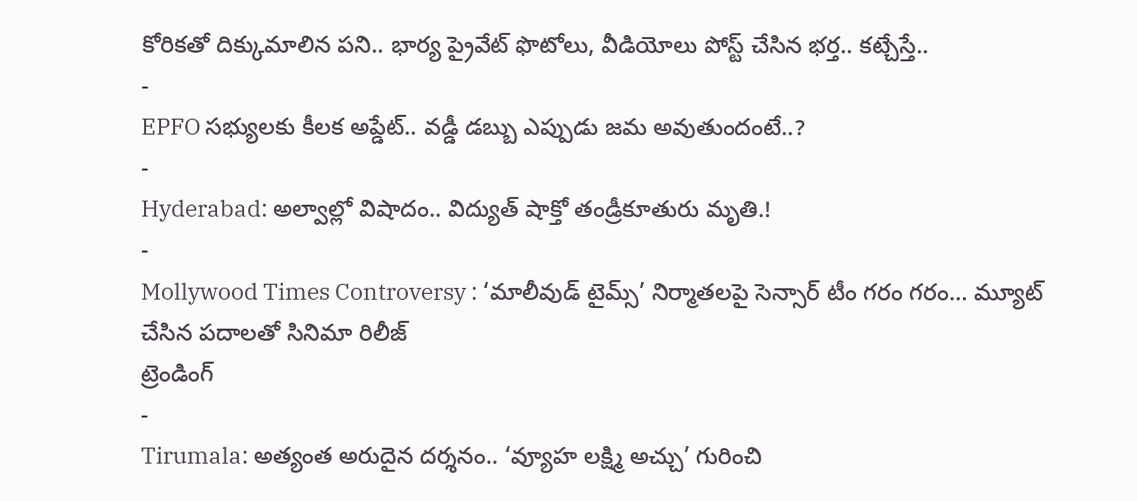కోరికతో దిక్కుమాలిన పని.. భార్య ప్రైవేట్ ఫొటోలు, వీడియోలు పోస్ట్ చేసిన భర్త.. కట్చేస్తే..
-
EPFO సభ్యులకు కీలక అప్డేట్.. వడ్డీ డబ్బు ఎప్పుడు జమ అవుతుందంటే..?
-
Hyderabad: అల్వాల్లో విషాదం.. విద్యుత్ షాక్తో తండ్రీకూతురు మృతి.!
-
Mollywood Times Controversy : ‘మాలీవుడ్ టైమ్స్’ నిర్మాతలపై సెన్సార్ టీం గరం గరం… మ్యూట్ చేసిన పదాలతో సినిమా రిలీజ్
ట్రెండింగ్
-
Tirumala: అత్యంత అరుదైన దర్శనం.. ‘వ్యూహ లక్ష్మి అచ్చు’ గురించి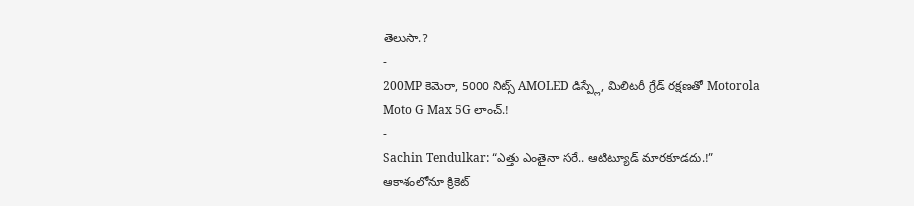తెలుసా.?
-
200MP కెమెరా, 5000 నిట్స్ AMOLED డిస్ప్లే, మిలిటరీ గ్రేడ్ రక్షణతో Motorola Moto G Max 5G లాంచ్.!
-
Sachin Tendulkar: “ఎత్తు ఎంతైనా సరే.. ఆటిట్యూడ్ మారకూడదు.!” ఆకాశంలోనూ క్రికెట్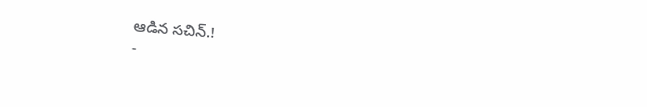ఆడిన సచిన్.!
-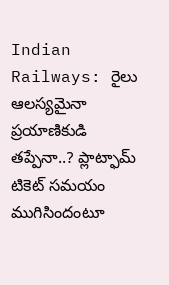Indian Railways: రైలు ఆలస్యమైనా ప్రయాణికుడి తప్పేనా..? ప్లాట్ఫామ్ టికెట్ సమయం ముగిసిందంటూ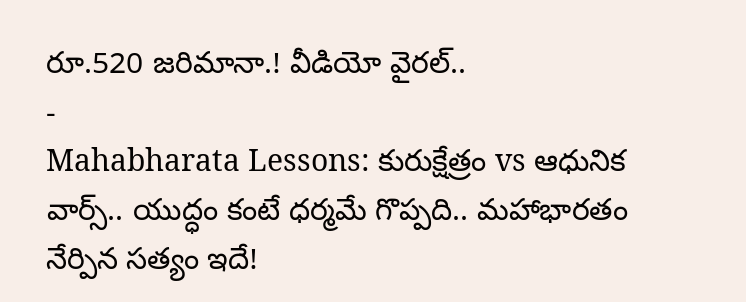రూ.520 జరిమానా.! వీడియో వైరల్..
-
Mahabharata Lessons: కురుక్షేత్రం vs ఆధునిక వార్స్.. యుద్ధం కంటే ధర్మమే గొప్పది.. మహాభారతం నేర్పిన సత్యం ఇదే!